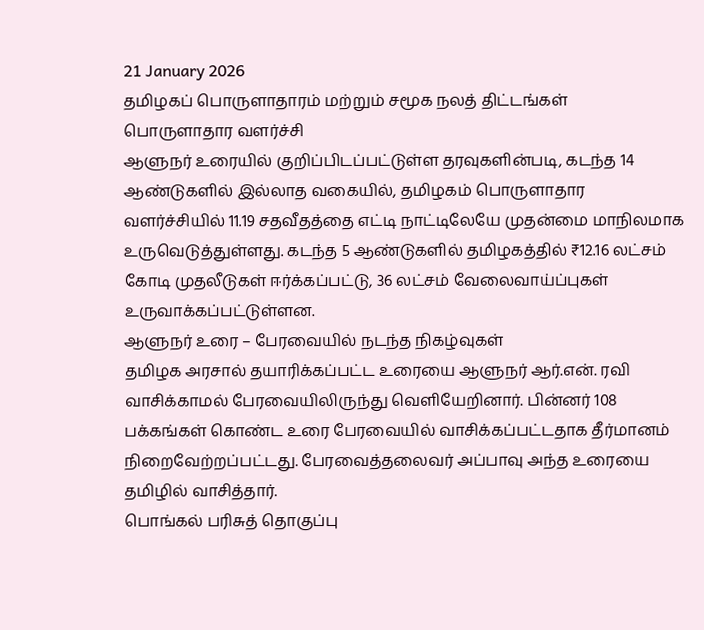21 January 2026
தமிழகப் பொருளாதாரம் மற்றும் சமூக நலத் திட்டங்கள்
பொருளாதார வளர்ச்சி
ஆளுநர் உரையில் குறிப்பிடப்பட்டுள்ள தரவுகளின்படி, கடந்த 14 ஆண்டுகளில் இல்லாத வகையில், தமிழகம் பொருளாதார வளர்ச்சியில் 11.19 சதவீதத்தை எட்டி நாட்டிலேயே முதன்மை மாநிலமாக உருவெடுத்துள்ளது. கடந்த 5 ஆண்டுகளில் தமிழகத்தில் ₹12.16 லட்சம் கோடி முதலீடுகள் ஈர்க்கப்பட்டு, 36 லட்சம் வேலைவாய்ப்புகள் உருவாக்கப்பட்டுள்ளன.
ஆளுநர் உரை – பேரவையில் நடந்த நிகழ்வுகள்
தமிழக அரசால் தயாரிக்கப்பட்ட உரையை ஆளுநர் ஆர்.என். ரவி வாசிக்காமல் பேரவையிலிருந்து வெளியேறினார். பின்னர் 108 பக்கங்கள் கொண்ட உரை பேரவையில் வாசிக்கப்பட்டதாக தீர்மானம் நிறைவேற்றப்பட்டது. பேரவைத்தலைவர் அப்பாவு அந்த உரையை தமிழில் வாசித்தார்.
பொங்கல் பரிசுத் தொகுப்பு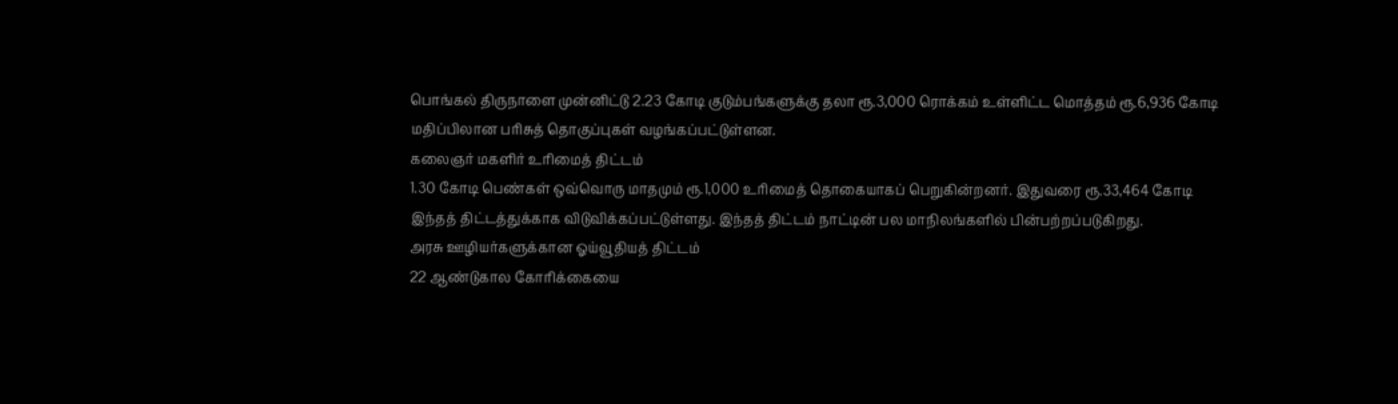பொங்கல் திருநாளை முன்னிட்டு 2.23 கோடி குடும்பங்களுக்கு தலா ரூ.3,000 ரொக்கம் உள்ளிட்ட மொத்தம் ரூ.6,936 கோடி மதிப்பிலான பரிசுத் தொகுப்புகள் வழங்கப்பட்டுள்ளன.
கலைஞர் மகளிர் உரிமைத் திட்டம்
1.30 கோடி பெண்கள் ஒவ்வொரு மாதமும் ரூ.1,000 உரிமைத் தொகையாகப் பெறுகின்றனர். இதுவரை ரூ.33,464 கோடி இந்தத் திட்டத்துக்காக விடுவிக்கப்பட்டுள்ளது. இந்தத் திட்டம் நாட்டின் பல மாநிலங்களில் பின்பற்றப்படுகிறது.
அரசு ஊழியர்களுக்கான ஓய்வூதியத் திட்டம்
22 ஆண்டுகால கோரிக்கையை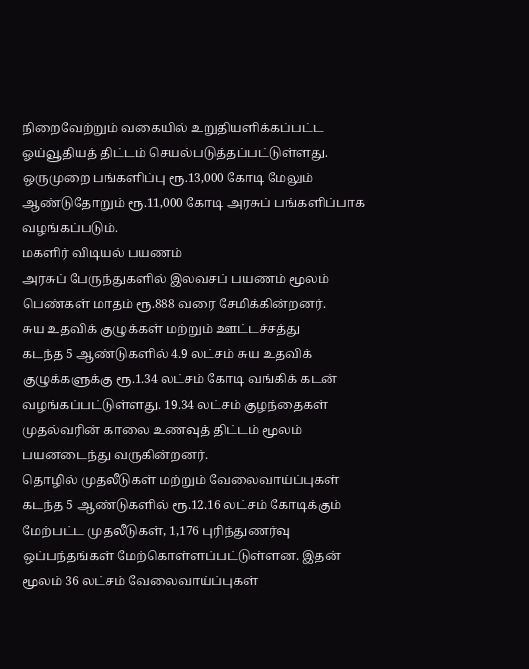நிறைவேற்றும் வகையில் உறுதியளிக்கப்பட்ட ஓய்வூதியத் திட்டம் செயல்படுத்தப்பட்டுள்ளது. ஒருமுறை பங்களிப்பு ரூ.13,000 கோடி மேலும் ஆண்டுதோறும் ரூ.11,000 கோடி அரசுப் பங்களிப்பாக வழங்கப்படும்.
மகளிர் விடியல் பயணம்
அரசுப் பேருந்துகளில் இலவசப் பயணம் மூலம் பெண்கள் மாதம் ரூ.888 வரை சேமிக்கின்றனர்.
சுய உதவிக் குழுக்கள் மற்றும் ஊட்டச்சத்து
கடந்த 5 ஆண்டுகளில் 4.9 லட்சம் சுய உதவிக் குழுக்களுக்கு ரூ.1.34 லட்சம் கோடி வங்கிக் கடன் வழங்கப்பட்டுள்ளது. 19.34 லட்சம் குழந்தைகள் முதல்வரின் காலை உணவுத் திட்டம் மூலம் பயனடைந்து வருகின்றனர்.
தொழில் முதலீடுகள் மற்றும் வேலைவாய்ப்புகள்
கடந்த 5 ஆண்டுகளில் ரூ.12.16 லட்சம் கோடிக்கும் மேற்பட்ட முதலீடுகள், 1,176 புரிந்துணர்வு ஒப்பந்தங்கள் மேற்கொள்ளப்பட்டுள்ளன. இதன் மூலம் 36 லட்சம் வேலைவாய்ப்புகள்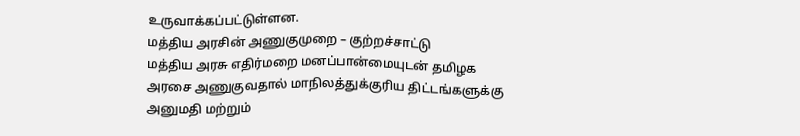உருவாக்கப்பட்டுள்ளன.
மத்திய அரசின் அணுகுமுறை – குற்றச்சாட்டு
மத்திய அரசு எதிர்மறை மனப்பான்மையுடன் தமிழக அரசை அணுகுவதால் மாநிலத்துக்குரிய திட்டங்களுக்கு அனுமதி மற்றும்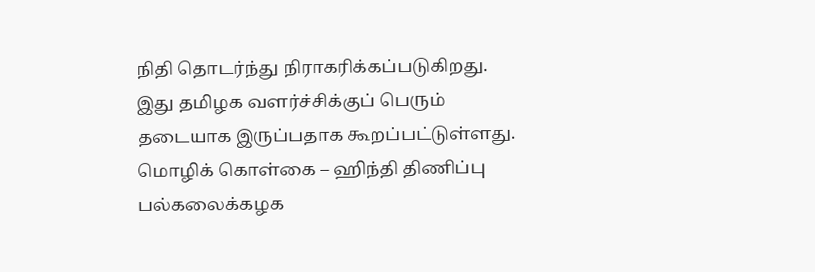நிதி தொடர்ந்து நிராகரிக்கப்படுகிறது. இது தமிழக வளர்ச்சிக்குப் பெரும் தடையாக இருப்பதாக கூறப்பட்டுள்ளது.
மொழிக் கொள்கை – ஹிந்தி திணிப்பு
பல்கலைக்கழக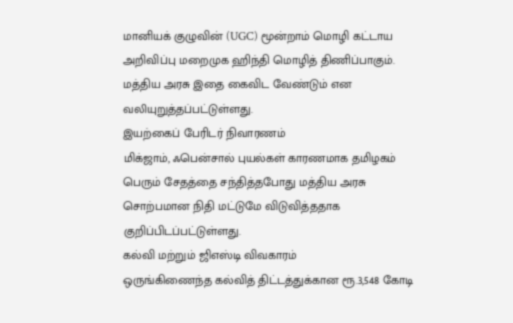மானியக் குழுவின் (UGC) மூன்றாம் மொழி கட்டாய அறிவிப்பு மறைமுக ஹிந்தி மொழித் திணிப்பாகும். மத்திய அரசு இதை கைவிட வேண்டும் என வலியுறுத்தப்பட்டுள்ளது.
இயற்கைப் பேரிடர் நிவாரணம்
மிக்ஜாம், ஃபென்சால் புயல்கள் காரணமாக தமிழகம் பெரும் சேதத்தை சந்தித்தபோது மத்திய அரசு சொற்பமான நிதி மட்டுமே விடுவித்ததாக குறிப்பிடப்பட்டுள்ளது.
கல்வி மற்றும் ஜிஎஸ்டி விவகாரம்
ஒருங்கிணைந்த கல்வித் திட்டத்துக்கான ரூ.3,548 கோடி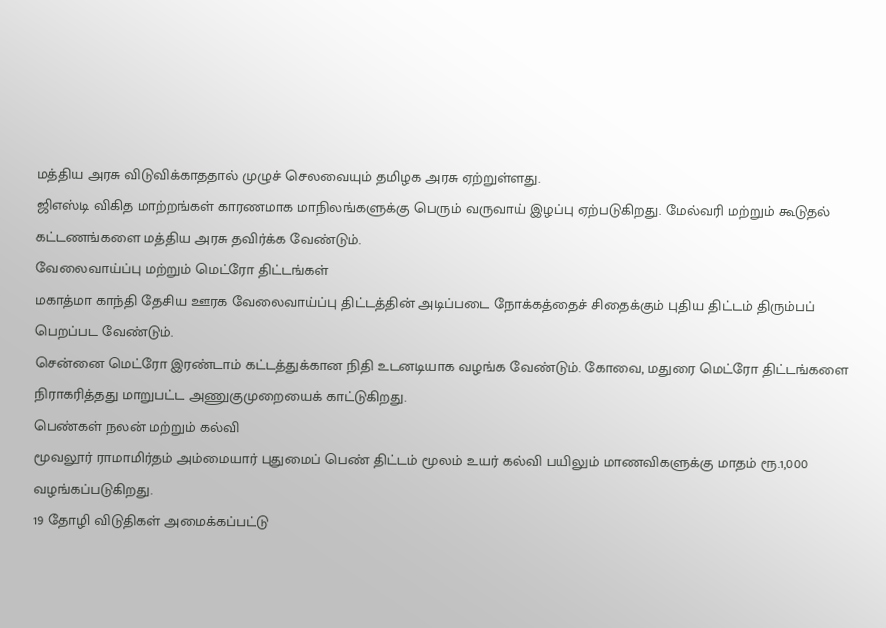மத்திய அரசு விடுவிக்காததால் முழுச் செலவையும் தமிழக அரசு ஏற்றுள்ளது.
ஜிஎஸ்டி விகித மாற்றங்கள் காரணமாக மாநிலங்களுக்கு பெரும் வருவாய் இழப்பு ஏற்படுகிறது. மேல்வரி மற்றும் கூடுதல் கட்டணங்களை மத்திய அரசு தவிர்க்க வேண்டும்.
வேலைவாய்ப்பு மற்றும் மெட்ரோ திட்டங்கள்
மகாத்மா காந்தி தேசிய ஊரக வேலைவாய்ப்பு திட்டத்தின் அடிப்படை நோக்கத்தைச் சிதைக்கும் புதிய திட்டம் திரும்பப் பெறப்பட வேண்டும்.
சென்னை மெட்ரோ இரண்டாம் கட்டத்துக்கான நிதி உடனடியாக வழங்க வேண்டும். கோவை, மதுரை மெட்ரோ திட்டங்களை நிராகரித்தது மாறுபட்ட அணுகுமுறையைக் காட்டுகிறது.
பெண்கள் நலன் மற்றும் கல்வி
மூவலூர் ராமாமிர்தம் அம்மையார் புதுமைப் பெண் திட்டம் மூலம் உயர் கல்வி பயிலும் மாணவிகளுக்கு மாதம் ரூ.1,000 வழங்கப்படுகிறது.
19 தோழி விடுதிகள் அமைக்கப்பட்டு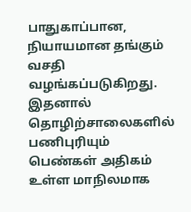பாதுகாப்பான, நியாயமான தங்கும் வசதி வழங்கப்படுகிறது. இதனால் தொழிற்சாலைகளில் பணிபுரியும் பெண்கள் அதிகம் உள்ள மாநிலமாக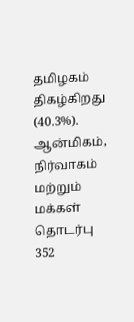தமிழகம் திகழ்கிறது (40.3%).
ஆன்மிகம், நிர்வாகம் மற்றும் மக்கள் தொடர்பு
352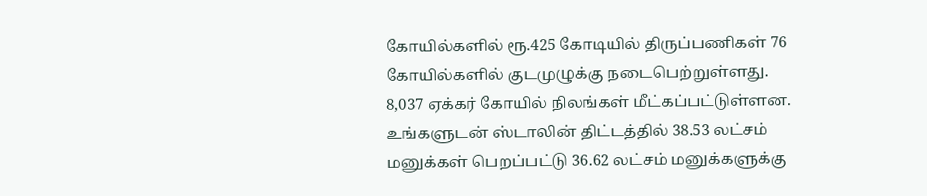கோயில்களில் ரூ.425 கோடியில் திருப்பணிகள் 76 கோயில்களில் குடமுழுக்கு நடைபெற்றுள்ளது. 8,037 ஏக்கர் கோயில் நிலங்கள் மீட்கப்பட்டுள்ளன.
உங்களுடன் ஸ்டாலின் திட்டத்தில் 38.53 லட்சம் மனுக்கள் பெறப்பட்டு 36.62 லட்சம் மனுக்களுக்கு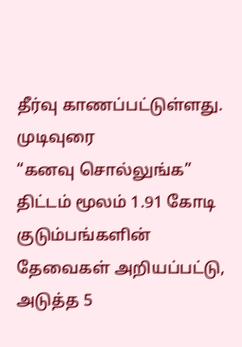தீர்வு காணப்பட்டுள்ளது.
முடிவுரை
“கனவு சொல்லுங்க” திட்டம் மூலம் 1.91 கோடி குடும்பங்களின் தேவைகள் அறியப்பட்டு, அடுத்த 5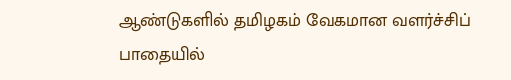ஆண்டுகளில் தமிழகம் வேகமான வளர்ச்சிப் பாதையில்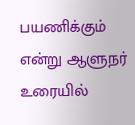பயணிக்கும் என்று ஆளுநர் உரையில்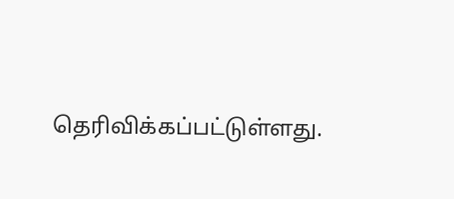தெரிவிக்கப்பட்டுள்ளது.